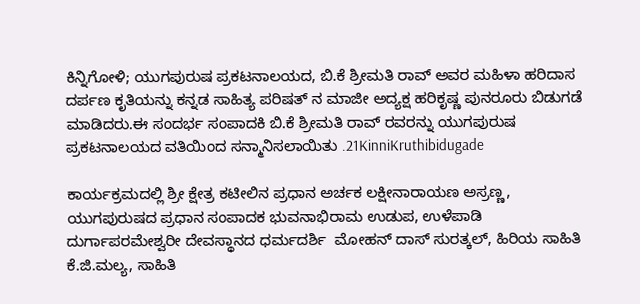ಕಿನ್ನಿಗೋಳಿ; ಯುಗಪುರುಷ ಪ್ರಕಟನಾಲಯದ, ಬಿ.ಕೆ ಶ್ರೀಮತಿ ರಾವ್ ಅವರ ಮಹಿಳಾ ಹರಿದಾಸ ದರ್ಪಣ ಕೃತಿಯನ್ನು ಕನ್ನಡ ಸಾಹಿತ್ಯ ಪರಿಷತ್ ನ ಮಾಜೀ ಅದ್ಯಕ್ಷ ಹರಿಕೃಷ್ಣ ಪುನರೂರು ಬಿಡುಗಡೆ ಮಾಡಿದರು.ಈ ಸಂದರ್ಭ ಸಂಪಾದಕಿ ಬಿ.ಕೆ ಶ್ರೀಮತಿ ರಾವ್ ರವರನ್ನು ಯುಗಪುರುಷ ಪ್ರಕಟನಾಲಯದ ವತಿಯಿಂದ ಸನ್ಮಾನಿಸಲಾಯಿತು .21KinniKruthibidugade

ಕಾರ್ಯಕ್ರಮದಲ್ಲಿ ಶ್ರೀ ಕ್ಷೇತ್ರ ಕಟೀಲಿನ ಪ್ರಧಾನ ಅರ್ಚಕ ಲಕ್ಷೀನಾರಾಯಣ ಅಸ್ರಣ್ಣ, ಯುಗಪುರುಷದ ಪ್ರಧಾನ ಸಂಪಾದಕ ಭುವನಾಭಿರಾಮ ಉಡುಪ, ಉಳೆಪಾಡಿ ದುರ್ಗಾಪರಮೇಶ್ವರೀ ದೇವಸ್ಥಾನದ ಧರ್ಮದರ್ಶಿ  ಮೋಹನ್ ದಾಸ್ ಸುರತ್ಕಲ್, ಹಿರಿಯ ಸಾಹಿತಿ ಕೆ.ಜಿ.ಮಲ್ಯ, ಸಾಹಿತಿ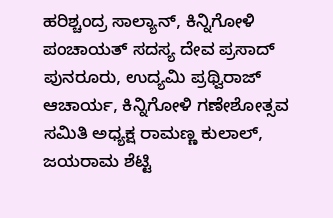ಹರಿಶ್ಚಂದ್ರ ಸಾಲ್ಯಾನ್, ಕಿನ್ನಿಗೋಳಿ ಪಂಚಾಯತ್ ಸದಸ್ಯ ದೇವ ಪ್ರಸಾದ್ ಪುನರೂರು, ಉದ್ಯಮಿ ಪ್ರಥ್ವಿರಾಜ್ ಆಚಾರ್ಯ, ಕಿನ್ನಿಗೋಳಿ ಗಣೇಶೋತ್ಸವ ಸಮಿತಿ ಅಧ್ಯಕ್ಷ ರಾಮಣ್ಣ ಕುಲಾಲ್, ಜಯರಾಮ ಶೆಟ್ಟಿ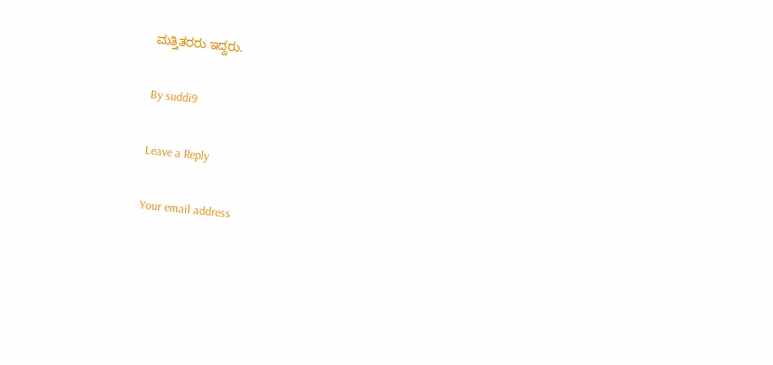ಮತ್ತಿತರರು ಇದ್ದರು.

By suddi9

Leave a Reply

Your email address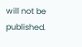will not be published.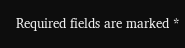Required fields are marked *